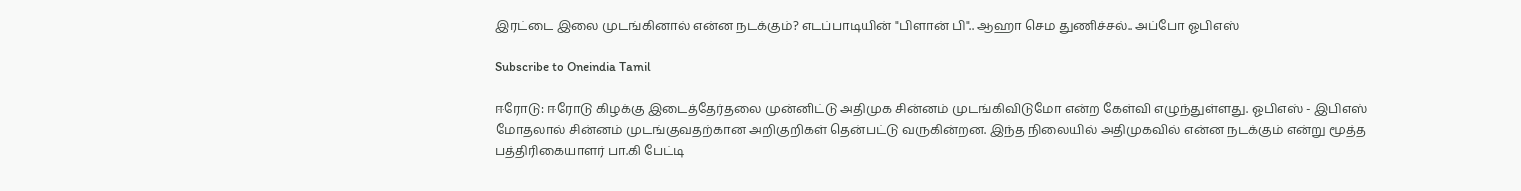இரட்டை இலை முடங்கினால் என்ன நடக்கும்? எடப்பாடியின் "பிளான் பி".. ஆஹா செம துணிச்சல்.. அப்போ ஓபிஎஸ்

Subscribe to Oneindia Tamil

ஈரோடு: ஈரோடு கிழக்கு இடைத்தேர்தலை முன்னிட்டு அதிமுக சின்னம் முடங்கிவிடுமோ என்ற கேள்வி எழுந்துள்ளது. ஓபிஎஸ் - இபிஎஸ் மோதலால் சின்னம் முடங்குவதற்கான அறிகுறிகள் தென்பட்டு வருகின்றன. இந்த நிலையில் அதிமுகவில் என்ன நடக்கும் என்று மூத்த பத்திரிகையாளர் பா.கி பேட்டி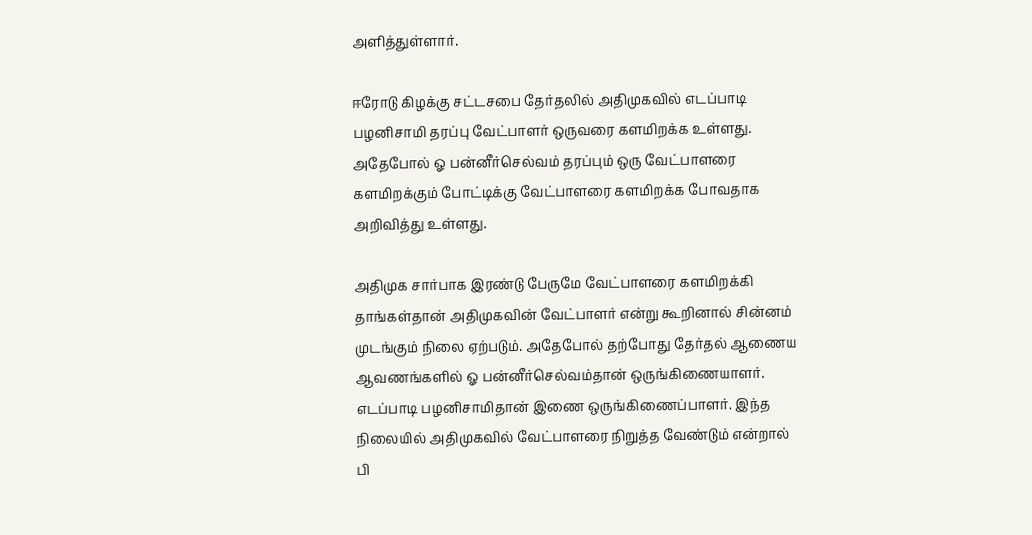அளித்துள்ளார்.

ஈரோடு கிழக்கு சட்டசபை தேர்தலில் அதிமுகவில் எடப்பாடி பழனிசாமி தரப்பு வேட்பாளர் ஒருவரை களமிறக்க உள்ளது. அதேபோல் ஓ பன்னீர்செல்வம் தரப்பும் ஒரு வேட்பாளரை களமிறக்கும் போட்டிக்கு வேட்பாளரை களமிறக்க போவதாக அறிவித்து உள்ளது.

அதிமுக சார்பாக இரண்டு பேருமே வேட்பாளரை களமிறக்கி தாங்கள்தான் அதிமுகவின் வேட்பாளர் என்று கூறினால் சின்னம் முடங்கும் நிலை ஏற்படும். அதேபோல் தற்போது தேர்தல் ஆணைய ஆவணங்களில் ஓ பன்னீர்செல்வம்தான் ஒருங்கிணையாளர். எடப்பாடி பழனிசாமிதான் இணை ஒருங்கிணைப்பாளர். இந்த நிலையில் அதிமுகவில் வேட்பாளரை நிறுத்த வேண்டும் என்றால் பி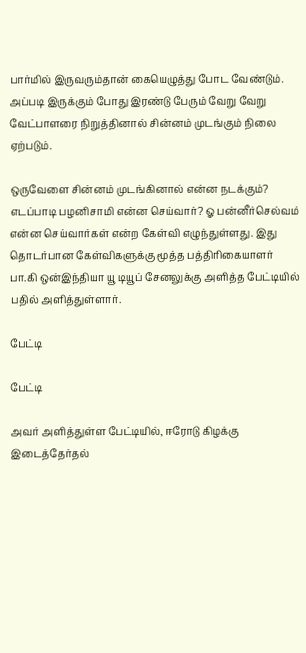பார்மில் இருவரும்தான் கையெழுத்து போட வேண்டும். அப்படி இருக்கும் போது இரண்டு பேரும் வேறு வேறு வேட்பாளரை நிறுத்தினால் சின்னம் முடங்கும் நிலை ஏற்படும்.

ஒருவேளை சின்னம் முடங்கினால் என்ன நடக்கும்? எடப்பாடி பழனிசாமி என்ன செய்வார்? ஓ பன்னீர்செல்வம் என்ன செய்வார்கள் என்ற கேள்வி எழுந்துள்ளது. இது தொடர்பான கேள்விகளுக்கு மூத்த பத்திரிகையாளர் பா.கி ஒன்இந்தியா யூ டியூப் சேனலுக்கு அளித்த பேட்டியில் பதில் அளித்துள்ளார்.

பேட்டி

பேட்டி

அவர் அளித்துள்ள பேட்டியில், ஈரோடு கிழக்கு இடைத்தேர்தல்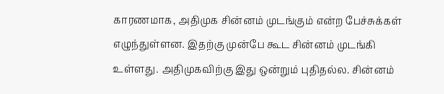காரணமாக, அதிமுக சின்னம் முடங்கும் என்ற பேச்சுக்கள் எழுந்துள்ளன. இதற்கு முன்பே கூட சின்னம் முடங்கி உள்ளது. அதிமுகவிற்கு இது ஒன்றும் புதிதல்ல. சின்னம்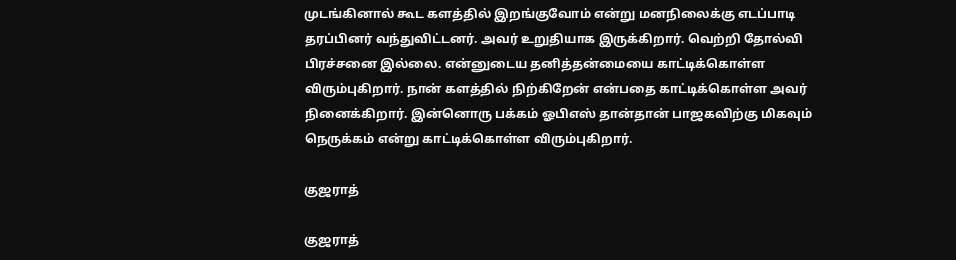முடங்கினால் கூட களத்தில் இறங்குவோம் என்று மனநிலைக்கு எடப்பாடி தரப்பினர் வந்துவிட்டனர். அவர் உறுதியாக இருக்கிறார். வெற்றி தோல்வி பிரச்சனை இல்லை. என்னுடைய தனித்தன்மையை காட்டிக்கொள்ள விரும்புகிறார். நான் களத்தில் நிற்கிறேன் என்பதை காட்டிக்கொள்ள அவர் நினைக்கிறார். இன்னொரு பக்கம் ஓபிஎஸ் தான்தான் பாஜகவிற்கு மிகவும் நெருக்கம் என்று காட்டிக்கொள்ள விரும்புகிறார்.

குஜராத்

குஜராத்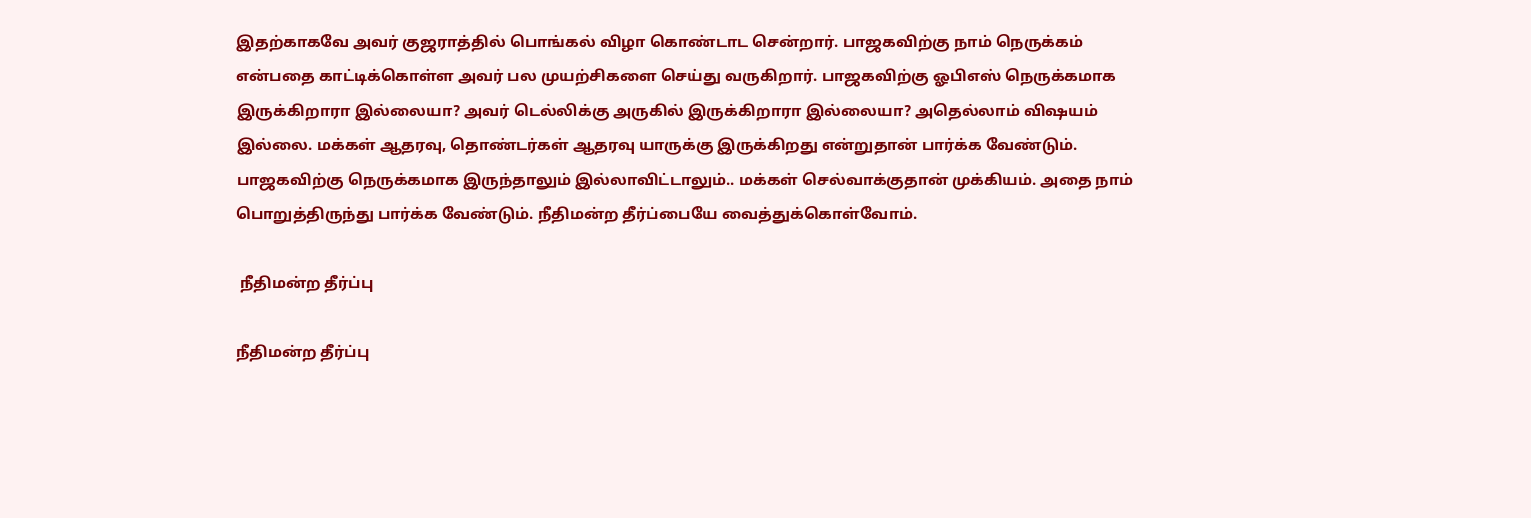இதற்காகவே அவர் குஜராத்தில் பொங்கல் விழா கொண்டாட சென்றார். பாஜகவிற்கு நாம் நெருக்கம் என்பதை காட்டிக்கொள்ள அவர் பல முயற்சிகளை செய்து வருகிறார். பாஜகவிற்கு ஓபிஎஸ் நெருக்கமாக இருக்கிறாரா இல்லையா? அவர் டெல்லிக்கு அருகில் இருக்கிறாரா இல்லையா? அதெல்லாம் விஷயம் இல்லை. மக்கள் ஆதரவு, தொண்டர்கள் ஆதரவு யாருக்கு இருக்கிறது என்றுதான் பார்க்க வேண்டும். பாஜகவிற்கு நெருக்கமாக இருந்தாலும் இல்லாவிட்டாலும்.. மக்கள் செல்வாக்குதான் முக்கியம். அதை நாம் பொறுத்திருந்து பார்க்க வேண்டும். நீதிமன்ற தீர்ப்பையே வைத்துக்கொள்வோம்.

 நீதிமன்ற தீர்ப்பு

நீதிமன்ற தீர்ப்பு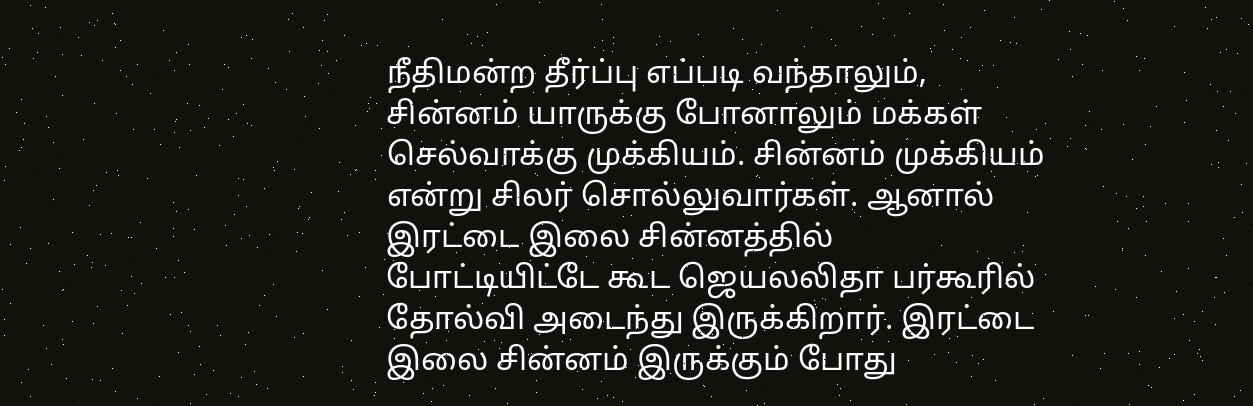நீதிமன்ற தீர்ப்பு எப்படி வந்தாலும், சின்னம் யாருக்கு போனாலும் மக்கள் செல்வாக்கு முக்கியம். சின்னம் முக்கியம் என்று சிலர் சொல்லுவார்கள். ஆனால் இரட்டை இலை சின்னத்தில் போட்டியிட்டே கூட ஜெயலலிதா பர்கூரில் தோல்வி அடைந்து இருக்கிறார். இரட்டை இலை சின்னம் இருக்கும் போது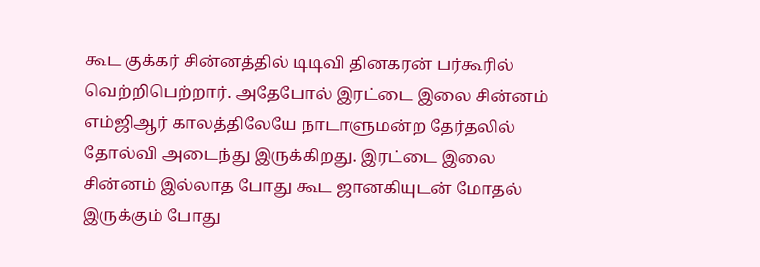கூட குக்கர் சின்னத்தில் டிடிவி தினகரன் பர்கூரில் வெற்றிபெற்றார். அதேபோல் இரட்டை இலை சின்னம் எம்ஜிஆர் காலத்திலேயே நாடாளுமன்ற தேர்தலில் தோல்வி அடைந்து இருக்கிறது. இரட்டை இலை சின்னம் இல்லாத போது கூட ஜானகியுடன் மோதல் இருக்கும் போது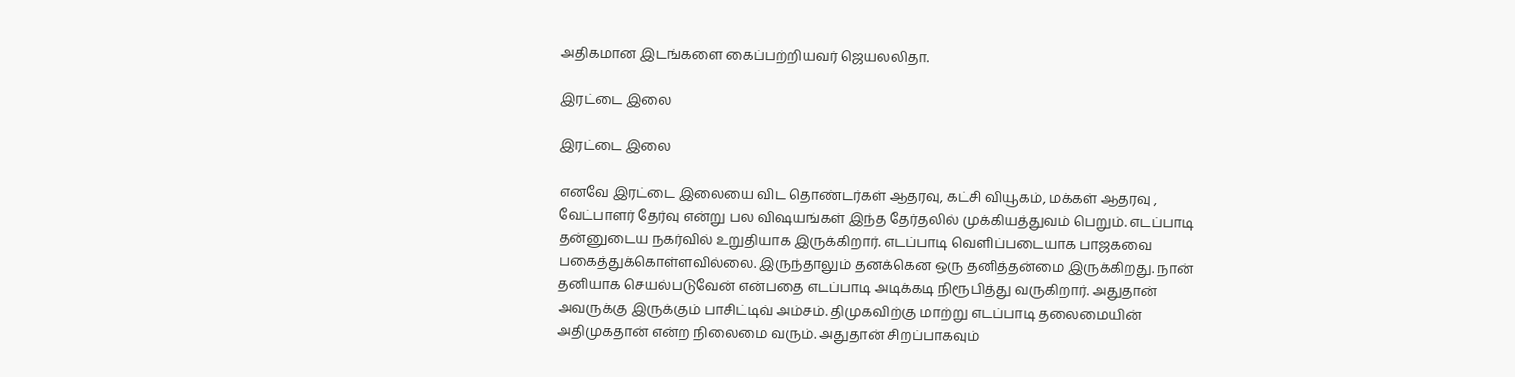அதிகமான இடங்களை கைப்பற்றியவர் ஜெயலலிதா.

இரட்டை இலை

இரட்டை இலை

எனவே இரட்டை இலையை விட தொண்டர்கள் ஆதரவு, கட்சி வியூகம், மக்கள் ஆதரவு , வேட்பாளர் தேர்வு என்று பல விஷயங்கள் இந்த தேர்தலில் முக்கியத்துவம் பெறும். எடப்பாடி தன்னுடைய நகர்வில் உறுதியாக இருக்கிறார். எடப்பாடி வெளிப்படையாக பாஜகவை பகைத்துக்கொள்ளவில்லை. இருந்தாலும் தனக்கென ஒரு தனித்தன்மை இருக்கிறது. நான் தனியாக செயல்படுவேன் என்பதை எடப்பாடி அடிக்கடி நிரூபித்து வருகிறார். அதுதான் அவருக்கு இருக்கும் பாசிட்டிவ் அம்சம். திமுகவிற்கு மாற்று எடப்பாடி தலைமையின் அதிமுகதான் என்ற நிலைமை வரும். அதுதான் சிறப்பாகவும்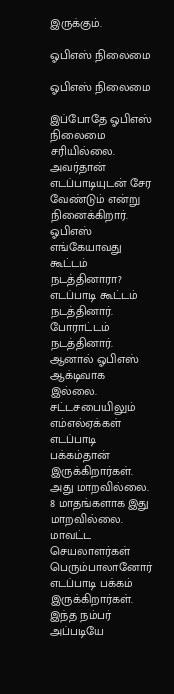இருக்கும்.

ஓபிஎஸ் நிலைமை

ஓபிஎஸ் நிலைமை

இப்போதே ஓபிஎஸ் நிலைமை சரியில்லை. அவர்தான் எடப்பாடியுடன் சேர வேண்டும் என்று நினைக்கிறார். ஓபிஎஸ் எங்கேயாவது கூட்டம் நடத்தினாரா? எடப்பாடி கூட்டம் நடத்தினார். போராட்டம் நடத்தினார். ஆனால் ஓபிஎஸ் ஆக்டிவாக இல்லை. சட்டசபையிலும் எம்எல்ஏக்கள் எடப்பாடி பக்கம்தான் இருக்கிறார்கள். அது மாறவில்லை. 8 மாதங்களாக இது மாறவில்லை. மாவட்ட செயலாளர்கள் பெரும்பாலானோர் எடப்பாடி பக்கம் இருக்கிறார்கள். இந்த நம்பர் அப்படியே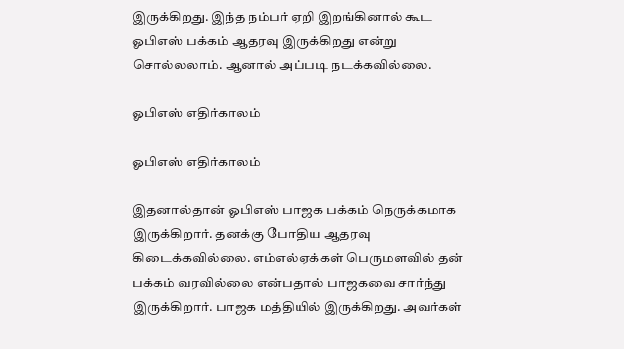இருக்கிறது. இந்த நம்பர் ஏறி இறங்கினால் கூட ஓபிஎஸ் பக்கம் ஆதரவு இருக்கிறது என்று சொல்லலாம். ஆனால் அப்படி நடக்கவில்லை.

ஓபிஎஸ் எதிர்காலம்

ஓபிஎஸ் எதிர்காலம்

இதனால்தான் ஓபிஎஸ் பாஜக பக்கம் நெருக்கமாக இருக்கிறார். தனக்கு போதிய ஆதரவு கிடைக்கவில்லை. எம்எல்ஏக்கள் பெருமளவில் தன் பக்கம் வரவில்லை என்பதால் பாஜகவை சார்ந்து இருக்கிறார். பாஜக மத்தியில் இருக்கிறது. அவர்கள்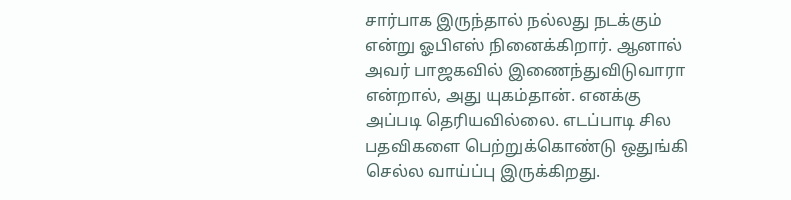சார்பாக இருந்தால் நல்லது நடக்கும் என்று ஓபிஎஸ் நினைக்கிறார். ஆனால் அவர் பாஜகவில் இணைந்துவிடுவாரா என்றால், அது யுகம்தான். எனக்கு அப்படி தெரியவில்லை. எடப்பாடி சில பதவிகளை பெற்றுக்கொண்டு ஒதுங்கி செல்ல வாய்ப்பு இருக்கிறது.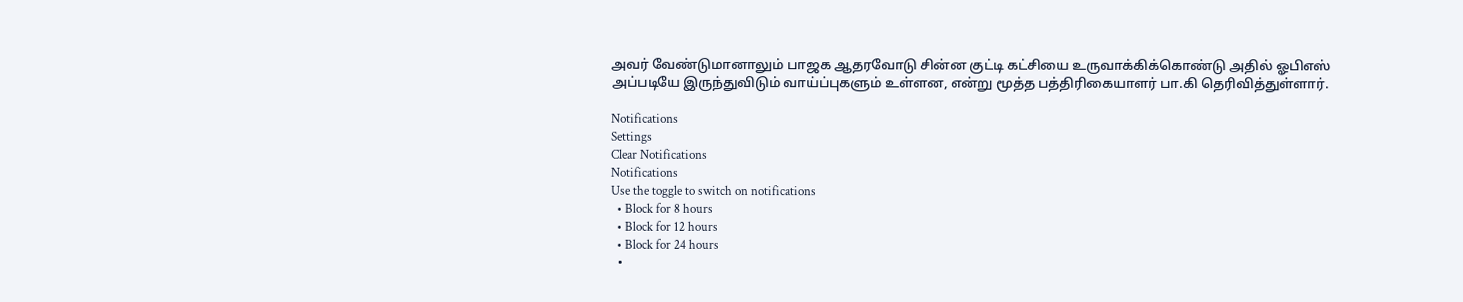அவர் வேண்டுமானாலும் பாஜக ஆதரவோடு சின்ன குட்டி கட்சியை உருவாக்கிக்கொண்டு அதில் ஓபிஎஸ் அப்படியே இருந்துவிடும் வாய்ப்புகளும் உள்ளன, என்று மூத்த பத்திரிகையாளர் பா.கி தெரிவித்துள்ளார்.

Notifications
Settings
Clear Notifications
Notifications
Use the toggle to switch on notifications
  • Block for 8 hours
  • Block for 12 hours
  • Block for 24 hours
  •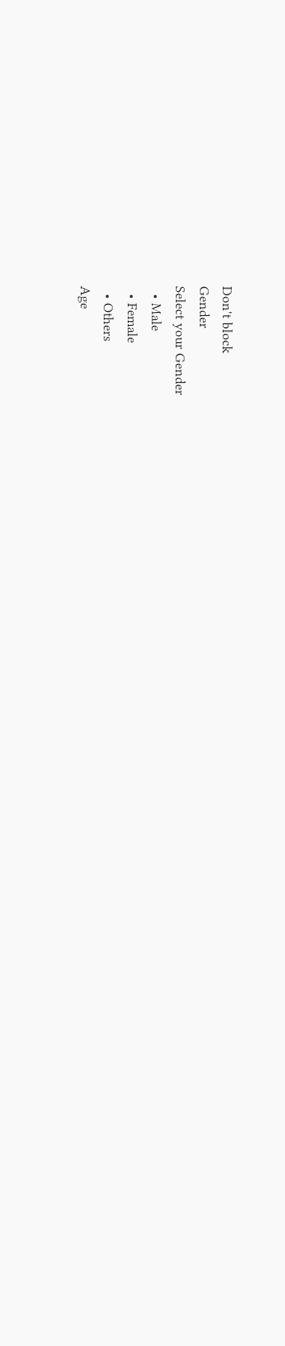Don't block
Gender
Select your Gender
  • Male
  • Female
  • Others
Age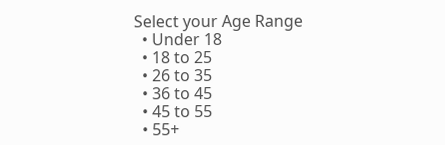Select your Age Range
  • Under 18
  • 18 to 25
  • 26 to 35
  • 36 to 45
  • 45 to 55
  • 55+